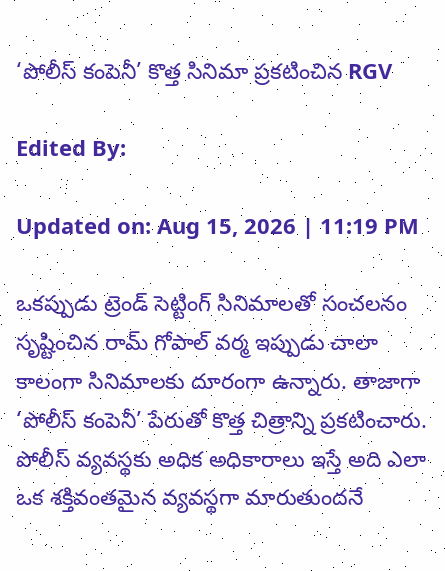‘పోలీస్ కంపెనీ’ కొత్త సినిమా ప్రకటించిన RGV

Edited By:

Updated on: Aug 15, 2026 | 11:19 PM

ఒకప్పుడు ట్రెండ్‌ సెట్టింగ్‌ సినిమాలతో సంచలనం సృష్టించిన రామ్‌ గోపాల్‌ వర్మ ఇప్పుడు చాలా కాలంగా సినిమాలకు దూరంగా ఉన్నారు. తాజాగా ‘పోలీస్ కంపెనీ’ పేరుతో కొత్త చిత్రాన్ని ప్రకటించారు. పోలీస్ వ్యవస్థకు అధిక అధికారాలు ఇస్తే అది ఎలా ఒక శక్తివంతమైన వ్యవస్థగా మారుతుందనే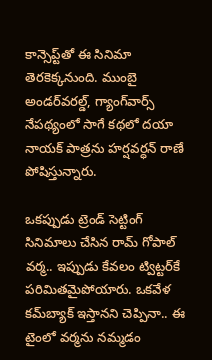కాన్సెప్ట్‌తో ఈ సినిమా తెరకెక్కనుంది. ముంబై అండర్‌వరల్డ్‌, గ్యాంగ్‌వార్స్‌ నేపథ్యంలో సాగే కథలో దయా నాయక్‌ పాత్రను హర్షవర్ధన్ రాణే పోషిస్తున్నారు.

ఒకప్పుడు ట్రెండ్ సెట్టింగ్ సినిమాలు చేసిన రామ్ గోపాల్ వర్మ.. ఇప్పుడు కేవలం ట్విట్టర్‌కే పరిమితమైపోయారు. ఒకవేళ కమ్‌బ్యాక్ ఇస్తానని చెప్పినా.. ఈ టైంలో వర్మను నమ్మడం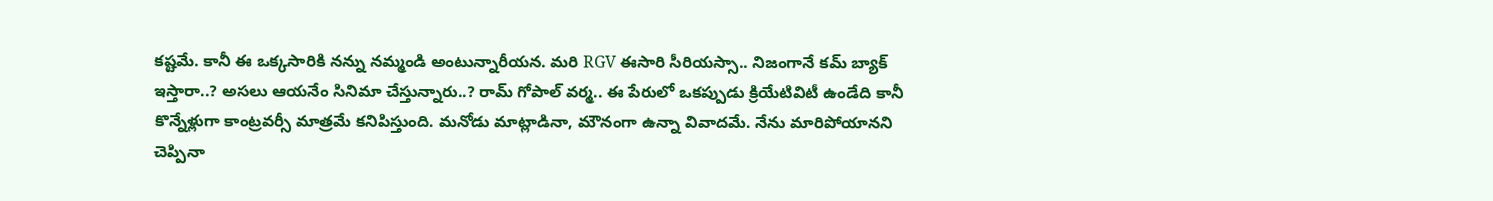కష్టమే. కానీ ఈ ఒక్కసారికి నన్ను నమ్మండి అంటున్నారీయన. మరి RGV ఈసారి సీరియస్సా.. నిజంగానే కమ్ బ్యాక్ ఇస్తారా..? అసలు ఆయనేం సినిమా చేస్తున్నారు..? రామ్ గోపాల్ వర్మ.. ఈ పేరులో ఒకప్పుడు క్రియేటివిటీ ఉండేది కానీ కొన్నేళ్లుగా కాంట్రవర్సీ మాత్రమే కనిపిస్తుంది. మనోడు మాట్లాడినా, మౌనంగా ఉన్నా వివాదమే. నేను మారిపోయానని చెప్పినా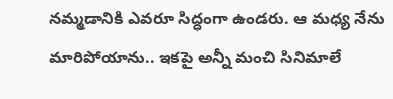నమ్మడానికి ఎవరూ సిద్ధంగా ఉండరు. ఆ మధ్య నేను మారిపోయాను.. ఇకపై అన్నీ మంచి సినిమాలే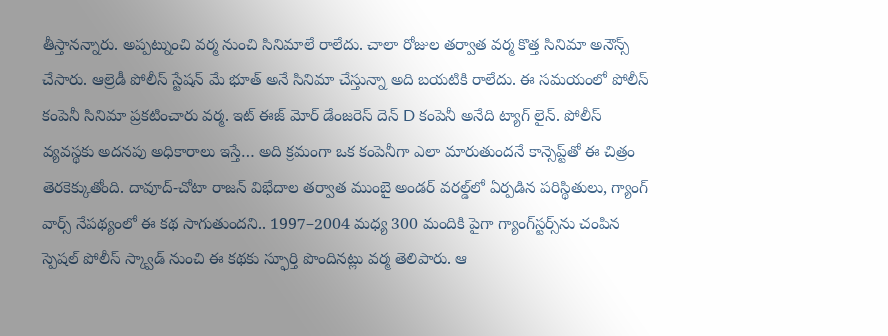తీస్తానన్నారు. అప్పట్నుంచి వర్మ నుంచి సినిమాలే రాలేదు. చాలా రోజుల తర్వాత వర్మ కొత్త సినిమా అనౌన్స్ చేసారు. ఆల్రెడీ పోలీస్ స్టేషన్‌ మే భూత్ అనే సినిమా చేస్తున్నా అది బయటికి రాలేదు. ఈ సమయంలో పోలీస్ కంపెనీ సినిమా ప్రకటించారు వర్మ. ఇట్ ఈజ్ మోర్ డేంజరెస్ దెన్ D కంపెనీ అనేది ట్యాగ్ లైన్. పోలీస్ వ్యవస్థకు అదనపు అధికారాలు ఇస్తే… అది క్రమంగా ఒక కంపెనీగా ఎలా మారుతుందనే కాన్సెప్ట్‌తో ఈ చిత్రం తెరకెక్కుతోంది. దావూద్-చోటా రాజన్ విభేదాల తర్వాత ముంబై అండర్‌ వరల్డ్‌లో ఏర్పడిన పరిస్థితులు, గ్యాంగ్ వార్స్ నేపథ్యంలో ఈ కథ సాగుతుందని.. 1997–2004 మధ్య 300 మందికి పైగా గ్యాంగ్‌స్టర్స్‌ను చంపిన స్పెషల్ పోలీస్ స్క్వాడ్ నుంచి ఈ కథకు స్ఫూర్తి పొందినట్లు వర్మ తెలిపారు. ఆ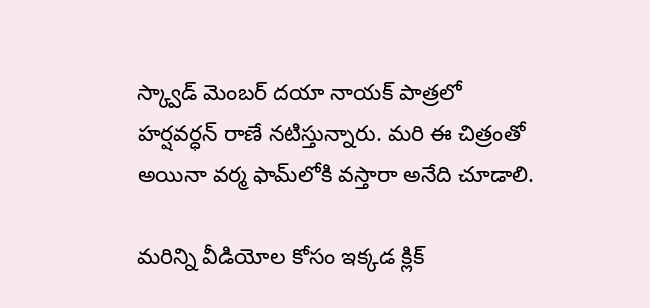స్క్వాడ్‌ మెంబర్ దయా నాయక్ పాత్రలో హర్షవర్ధన్ రాణే నటిస్తున్నారు. మరి ఈ చిత్రంతో అయినా వర్మ ఫామ్‌లోకి వస్తారా అనేది చూడాలి.

మరిన్ని వీడియోల కోసం ఇక్కడ క్లిక్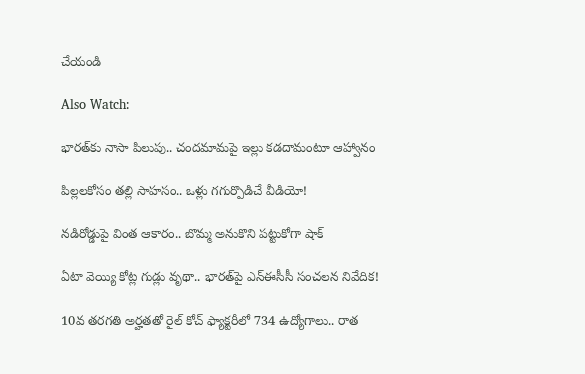చేయండి

Also Watch:

భారత్‌కు నాసా పిలుపు.. చందమామపై ఇల్లు కడదామంటూ ఆహ్వానం

పిల్లలకోసం తల్లి సాహసం.. ఒళ్లు గగుర్పొడిచే వీడియో!

నడిరోడ్డుపై వింత ఆకారం.. బొమ్మ అనుకొని పట్టుకోగా షాక్‌

ఏటా వెయ్యి కోట్ల గుడ్లు వృథా.. భారత్‌పై ఎన్‌ఈసీసీ సంచలన నివేదిక!

10వ తరగతి అర్హతతో రైల్‌ కోచ్‌ ఫ్యాక్టరీలో 734 ఉద్యోగాలు.. రాత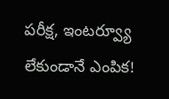పరీక్ష, ఇంటర్వ్యూ లేకుండానే ఎంపిక!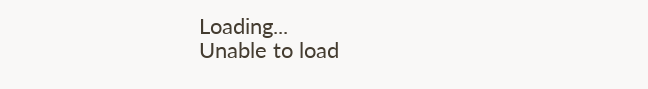Loading...
Unable to load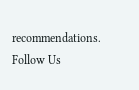recommendations.
Follow Us